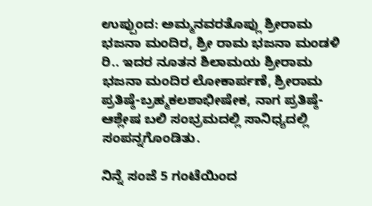ಉಪ್ಪುಂದ: ಅಮ್ಮನವರತೊಪ್ಲು ಶ್ರೀರಾಮ ಭಜನಾ ಮಂದಿರ, ಶ್ರೀ ರಾಮ ಭಜನಾ ಮಂಡಳಿ ರಿ.. ಇದರ ನೂತನ ಶಿಲಾಮಯ ಶ್ರೀರಾಮ ಭಜನಾ ಮಂದಿರ ಲೋಕಾರ್ಪಣೆ, ಶ್ರೀರಾಮ ಪ್ರತಿಷ್ಠೆ-ಬ್ರಹ್ಮಕಲಶಾಭೀಷೇಕ, ನಾಗ ಪ್ರತಿಷ್ಠೆ-ಆಶ್ಲೇಷ ಬಲಿ ಸಂಭ್ರಮದಲ್ಲಿ ಸಾನಿಧ್ಯದಲ್ಲಿ ಸಂಪನ್ನಗೊಂಡಿತು.

ನಿನ್ನೆ ಸಂಜೆ 5 ಗಂಟೆಯಿಂದ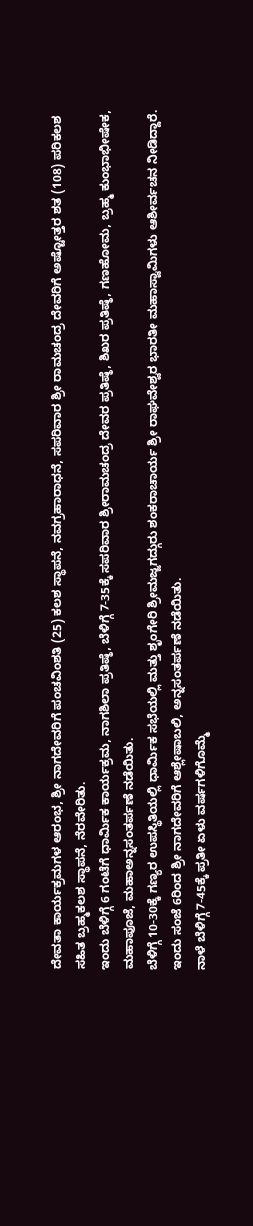ದೇವತಾ ಕಾರ್ಯಕ್ರಮಗಳ ಆರಂಭ, ಶ್ರೀ ನಾಗದೇವರಿಗೆ ಪಂಚವಿಂಶತಿ (25) ಕಲಶ ಸ್ಥಾಪನೆ, ನವಗ್ರಹಾರಾಧನೆ, ಸಪರಿವಾರ ಶ್ರೀ ರಾಮಚಂದ್ರ ದೇವರಿಗೆ ಅಷ್ಟೋತ್ತರ ಶತ (108) ಪರಿಕಲಶ ಸಹಿತ ಬ್ರಹ್ಮಕಲಶ ಸ್ಥಾಪನೆ, ನೆರವೇರಿತು.
ಇಂದು ಬೆಳಿಗ್ಗೆ 6 ಗಂಟೆಗೆ ಧಾರ್ಮಿಕ ಕಾರ್ಯಕ್ರಮ, ನಾಗಶಿಲಾ ಪ್ರತಿಷ್ಠೆ, ಬೆಳಿಗ್ಗೆ 7-35ಕ್ಕೆ ಸಪರಿವಾರ ಶ್ರೀರಾಮಚಂದ್ರ ದೇವರ ಪ್ರತಿಷ್ಠೆ, ಶಿಖರ ಪ್ರತಿಷ್ಠೆ, ಗಣಹೋಮ, ಬ್ರಹ್ಮ ಕುಂಭಾಭೀಷೇಕ, ಮಹಾಪೂಜೆ, ಮಹಾಅನ್ನಸಂತರ್ಪಣೆ ನಡೆಯಿತು.
ಬೆಳಿಗ್ಗೆ 10-30ಕ್ಕೆ ಗಣ್ಯರ ಉಪಸ್ಥಿತಿಯಲ್ಲಿ ಧಾರ್ಮಿಕ ಸಭೆಯಲ್ಲಿ ಮತ್ತು ಶೃಂಗೇರಿ ಶ್ರೀಮಜ್ಜಗದ್ಗುರು ಶಂಕರಾಚಾರ್ಯ ಶ್ರೀ ರಾಘವೇಶ್ವರ ಭಾರತೀ ಮಹಾಸ್ವಾಮಿಗಳು ಆಶೀರ್ವಚನ ನೀಡಿದ್ದಾರೆ.
ಇಂದು ಸಂಜೆ 6ರಿಂದ ಶ್ರೀ ನಾಗದೇವರಿಗೆ ಆಶ್ಲೇಷಾಬಲಿ, ಅನ್ನಸಂತರ್ಪಣೆ ನಡೆಯಿತು.
ನಾಳೆ ಬೆಳಿಗ್ಗೆ 7-45ಕ್ಕೆ ಪ್ರತೀ ಏಳು ವರ್ಷಗಳಿಗೊಮ್ಮೆ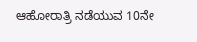ಆಹೋರಾತ್ರಿ ನಡೆಯುವ 10ನೇ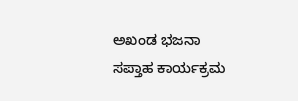ಅಖಂಡ ಭಜನಾ ಸಪ್ತಾಹ ಕಾರ್ಯಕ್ರಮ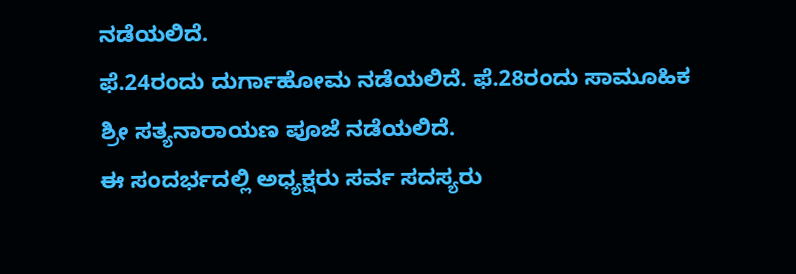ನಡೆಯಲಿದೆ.
ಫೆ.24ರಂದು ದುರ್ಗಾಹೋಮ ನಡೆಯಲಿದೆ. ಫೆ.28ರಂದು ಸಾಮೂಹಿಕ ಶ್ರೀ ಸತ್ಯನಾರಾಯಣ ಪೂಜೆ ನಡೆಯಲಿದೆ.
ಈ ಸಂದರ್ಭದಲ್ಲಿ ಅಧ್ಯಕ್ಷರು ಸರ್ವ ಸದಸ್ಯರು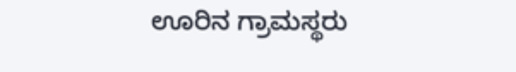ಊರಿನ ಗ್ರಾಮಸ್ಥರು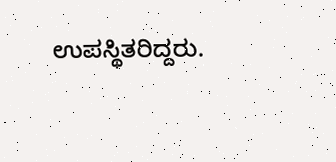ಉಪಸ್ಥಿತರಿದ್ದರು.